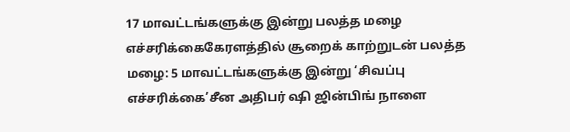17 மாவட்டங்களுக்கு இன்று பலத்த மழை எச்சரிக்கைகேரளத்தில் சூறைக் காற்றுடன் பலத்த மழை: 5 மாவட்டங்களுக்கு இன்று ‘சிவப்பு எச்சரிக்கை’சீன அதிபர் ஷி ஜின்பிங் நாளை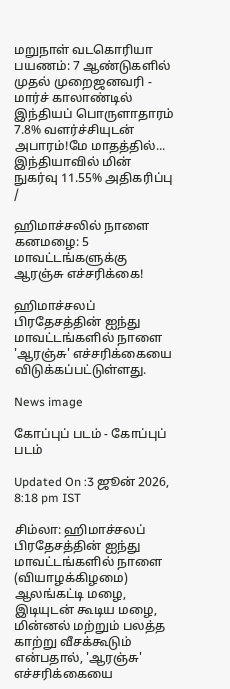மறுநாள் வடகொரியா பயணம்: 7 ஆண்டுகளில் முதல் முறைஜனவரி - மார்ச் காலாண்டில் இந்தியப் பொருளாதாரம் 7.8% வளர்ச்சியுடன் அபாரம்!மே மாதத்தில்... இந்தியாவில் மின் நுகர்வு 11.55% அதிகரிப்பு
/

ஹிமாச்சலில் நாளை கனமழை: 5 மாவட்டங்களுக்கு ஆரஞ்சு எச்சரிக்கை!

ஹிமாச்சலப் பிரதேசத்தின் ஐந்து மாவட்டங்களில் நாளை 'ஆரஞ்சு' எச்சரிக்கையை விடுக்கப்பட்டுள்ளது.

News image

கோப்புப் படம் - கோப்புப் படம்

Updated On :3 ஜூன் 2026, 8:18 pm IST

சிம்லா: ஹிமாச்சலப் பிரதேசத்தின் ஐந்து மாவட்டங்களில் நாளை (வியாழக்கிழமை) ஆலங்கட்டி மழை, இடியுடன் கூடிய மழை, மின்னல் மற்றும் பலத்த காற்று வீசக்கூடும் என்பதால், 'ஆரஞ்சு' எச்சரிக்கையை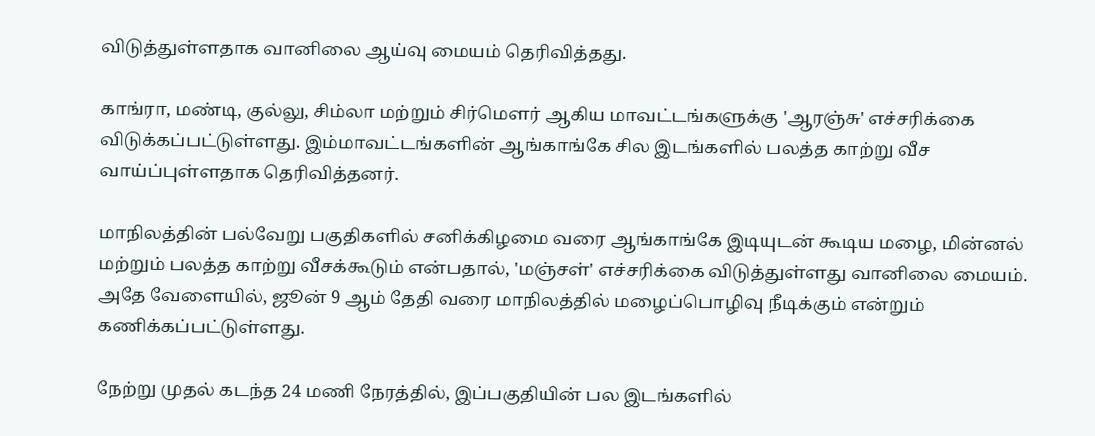விடுத்துள்ளதாக வானிலை ஆய்வு மையம் தெரிவித்தது.

காங்ரா, மண்டி, குல்லு, சிம்லா மற்றும் சிர்மௌர் ஆகிய மாவட்டங்களுக்கு 'ஆரஞ்சு' எச்சரிக்கை விடுக்கப்பட்டுள்ளது. இம்மாவட்டங்களின் ஆங்காங்கே சில இடங்களில் பலத்த காற்று வீச வாய்ப்புள்ளதாக தெரிவித்தனர்.

மாநிலத்தின் பல்வேறு பகுதிகளில் சனிக்கிழமை வரை ஆங்காங்கே இடியுடன் கூடிய மழை, மின்னல் மற்றும் பலத்த காற்று வீசக்கூடும் என்பதால், 'மஞ்சள்' எச்சரிக்கை விடுத்துள்ளது வானிலை மையம். அதே வேளையில், ஜூன் 9 ஆம் தேதி வரை மாநிலத்தில் மழைப்பொழிவு நீடிக்கும் என்றும் கணிக்கப்பட்டுள்ளது.

நேற்று முதல் கடந்த 24 மணி நேரத்தில், இப்பகுதியின் பல இடங்களில்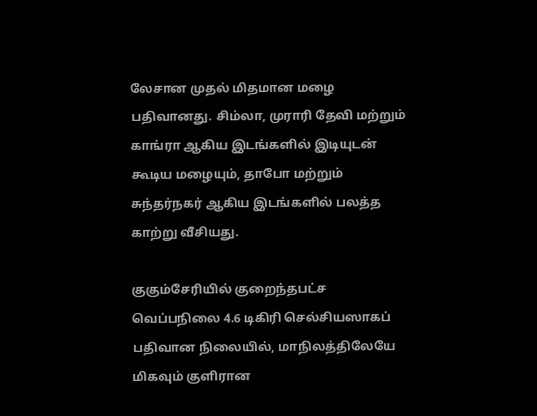லேசான முதல் மிதமான மழை பதிவானது. சிம்லா, முராரி தேவி மற்றும் காங்ரா ஆகிய இடங்களில் இடியுடன் கூடிய மழையும், தாபோ மற்றும் சுந்தர்நகர் ஆகிய இடங்களில் பலத்த காற்று வீசியது.

குகும்சேரியில் குறைந்தபட்ச வெப்பநிலை 4.6 டிகிரி செல்சியஸாகப் பதிவான நிலையில், மாநிலத்திலேயே மிகவும் குளிரான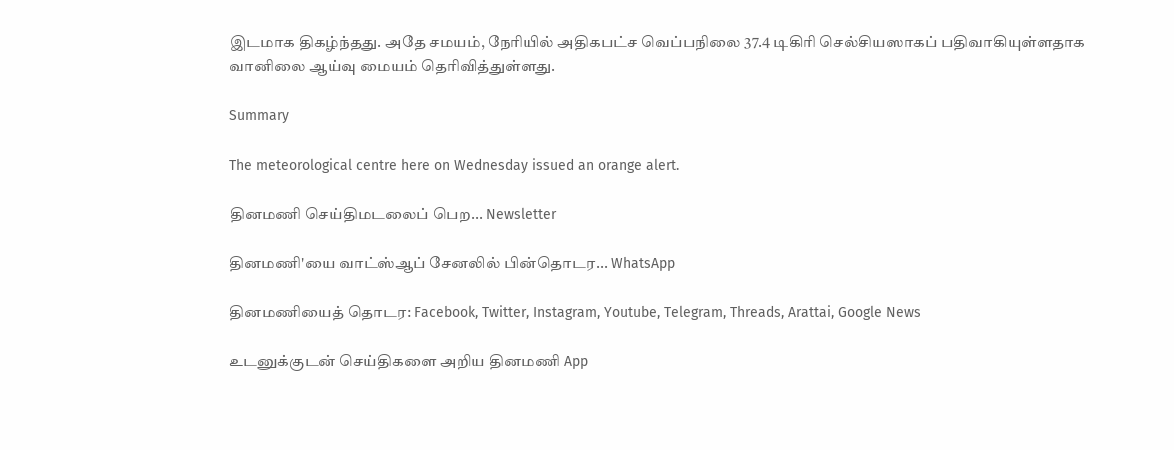இடமாக திகழ்ந்தது. அதே சமயம், நேரியில் அதிகபட்ச வெப்பநிலை 37.4 டிகிரி செல்சியஸாகப் பதிவாகியுள்ளதாக வானிலை ஆய்வு மையம் தெரிவித்துள்ளது.

Summary

The meteorological centre here on Wednesday issued an orange alert.

தினமணி செய்திமடலைப் பெற... Newsletter

தினமணி'யை வாட்ஸ்ஆப் சேனலில் பின்தொடர... WhatsApp

தினமணியைத் தொடர: Facebook, Twitter, Instagram, Youtube, Telegram, Threads, Arattai, Google News

உடனுக்குடன் செய்திகளை அறிய தினமணி App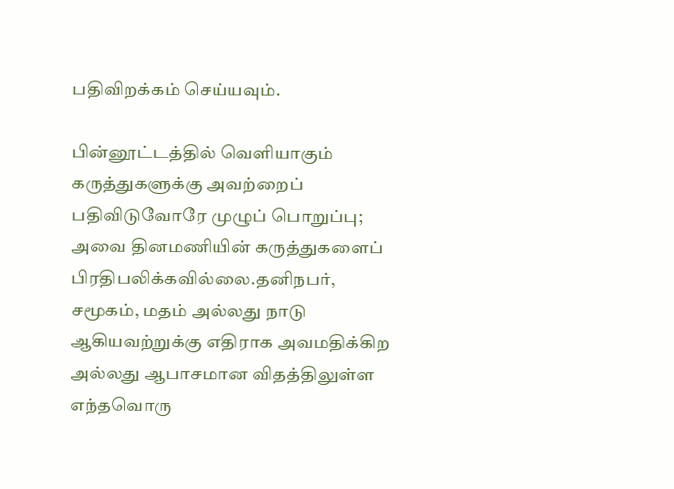பதிவிறக்கம் செய்யவும்.

பின்னூட்டத்தில் வெளியாகும் கருத்துகளுக்கு அவற்றைப் பதிவிடுவோரே முழுப் பொறுப்பு; அவை தினமணியின் கருத்துகளைப் பிரதிபலிக்கவில்லை.தனிநபர், சமூகம், மதம் அல்லது நாடு ஆகியவற்றுக்கு எதிராக அவமதிக்கிற அல்லது ஆபாசமான விதத்திலுள்ள எந்தவொரு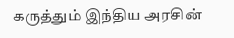கருத்தும் இந்திய அரசின்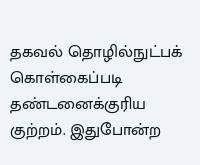தகவல் தொழில்நுட்பக் கொள்கைப்படி தண்டனைக்குரிய குற்றம். இதுபோன்ற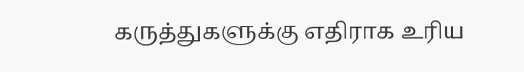கருத்துகளுக்கு எதிராக உரிய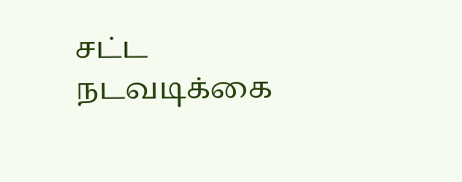சட்ட நடவடிக்கை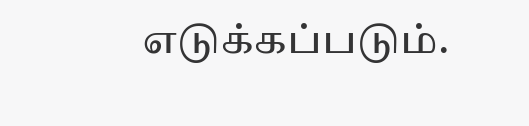எடுக்கப்படும்.